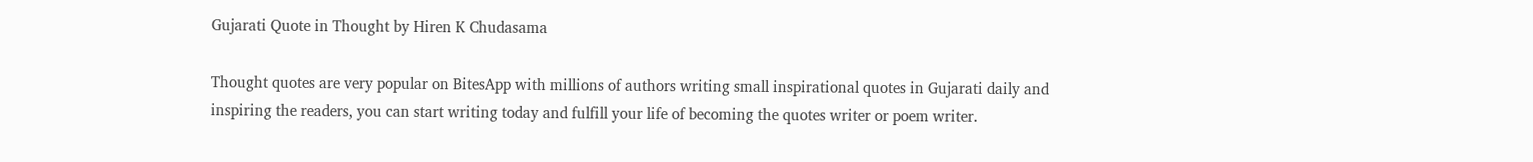Gujarati Quote in Thought by Hiren K Chudasama

Thought quotes are very popular on BitesApp with millions of authors writing small inspirational quotes in Gujarati daily and inspiring the readers, you can start writing today and fulfill your life of becoming the quotes writer or poem writer.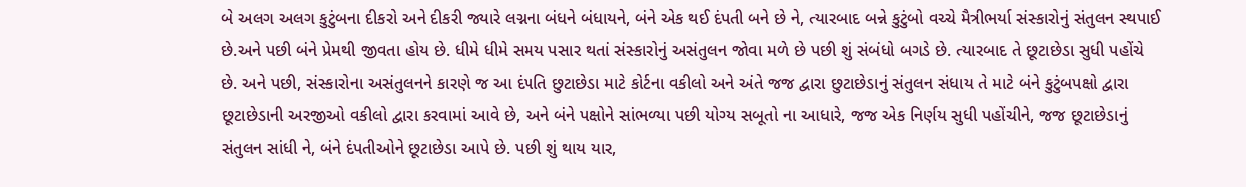બે અલગ અલગ કુટુંબના દીકરો અને દીકરી જ્યારે લગ્નના બંધને બંધાયને, બંને એક થઈ દંપતી બને છે ને, ત્યારબાદ બન્ને કુટુંબો વચ્ચે મૈત્રીભર્યા સંસ્કારોનું સંતુલન સ્થપાઈ છે.અને પછી બંને પ્રેમથી જીવતા હોય છે. ધીમે ધીમે સમય પસાર થતાં સંસ્કારોનું અસંતુલન જોવા મળે છે પછી શું સંબંધો બગડે છે. ત્યારબાદ તે છૂટાછેડા સુધી પહોંચે છે. અને પછી, સંસ્કારોના અસંતુલનને કારણે જ આ દંપતિ છુટાછેડા માટે કોર્ટના વકીલો અને અંતે જજ દ્વારા છુટાછેડાનું સંતુલન સંધાય તે માટે બંને કુટુંબપક્ષો દ્વારા છૂટાછેડાની અરજીઓ વકીલો દ્વારા કરવામાં આવે છે, અને બંને પક્ષોને સાંભળ્યા પછી યોગ્ય સબૂતો ના આધારે, જજ એક નિર્ણય સુધી પહોંચીને, જજ છૂટાછેડાનું સંતુલન સાંધી ને, બંને દંપતીઓને છૂટાછેડા આપે છે. પછી શું થાય યાર,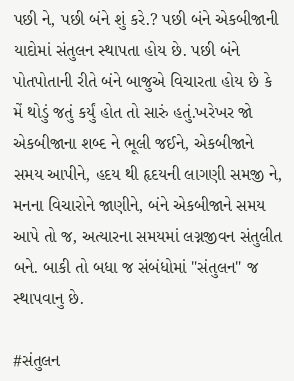પછી ને, પછી બંને શું કરે.? પછી બંને એકબીજાની યાદોમાં સંતુલન સ્થાપતા હોય છે. પછી બંને પોતપોતાની રીતે બંને બાજુએ વિચારતા હોય છે કે મેં થોડું જતું કર્યું હોત તો સારું હતું.ખરેખર જો એકબીજાના શબ્દ ને ભૂલી જઈને, એકબીજાને સમય આપીને, હદય થી હૃદયની લાગણી સમજી ને, મનના વિચારોને જાણીને, બંને એકબીજાને સમય આપે તો જ, અત્યારના સમયમાં લગ્નજીવન સંતુલીત બને. બાકી તો બધા જ સંબંધોમાં "સંતુલન" જ સ્થાપવાનુ છે.

#સંતુલન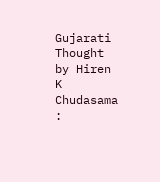Gujarati Thought by Hiren K Chudasama :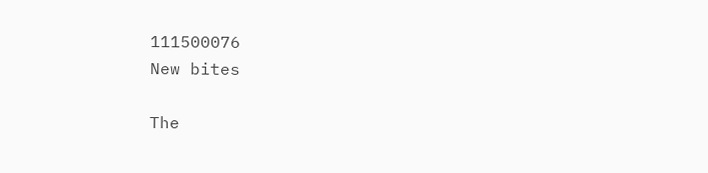111500076
New bites

The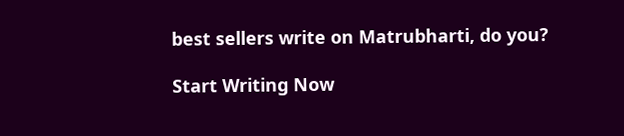best sellers write on Matrubharti, do you?

Start Writing Now